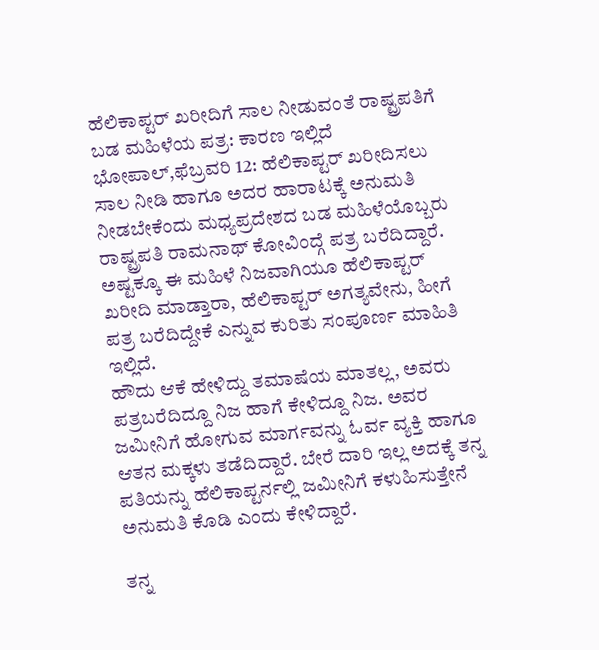ಹೆಲಿಕಾಪ್ಟರ್ ಖರೀದಿಗೆ ಸಾಲ ನೀಡುವಂತೆ ರಾಷ್ಟ್ರಪತಿಗೆ ಬಡ ಮಹಿಳೆಯ ಪತ್ರ: ಕಾರಣ ಇಲ್ಲಿದೆ
ಭೋಪಾಲ್,ಫೆಬ್ರವರಿ 12: ಹೆಲಿಕಾಪ್ಟರ್ ಖರೀದಿಸಲು ಸಾಲ ನೀಡಿ ಹಾಗೂ ಅದರ ಹಾರಾಟಕ್ಕೆ ಅನುಮತಿ ನೀಡಬೇಕೆಂದು ಮಧ್ಯಪ್ರದೇಶದ ಬಡ ಮಹಿಳೆಯೊಬ್ಬರು ರಾಷ್ಟ್ರಪತಿ ರಾಮನಾಥ್ ಕೋವಿಂದ್ಗೆ ಪತ್ರ ಬರೆದಿದ್ದಾರೆ.
ಅಷ್ಟಕ್ಕೂ ಈ ಮಹಿಳೆ ನಿಜವಾಗಿಯೂ ಹೆಲಿಕಾಪ್ಟರ್ ಖರೀದಿ ಮಾಡ್ತಾರಾ, ಹೆಲಿಕಾಪ್ಟರ್ ಅಗತ್ಯವೇನು, ಹೀಗೆ ಪತ್ರ ಬರೆದಿದ್ದೇಕೆ ಎನ್ನುವ ಕುರಿತು ಸಂಪೂರ್ಣ ಮಾಹಿತಿ ಇಲ್ಲಿದೆ.
ಹೌದು ಆಕೆ ಹೇಳಿದ್ದು ತಮಾಷೆಯ ಮಾತಲ್ಲ, ಅವರು ಪತ್ರಬರೆದಿದ್ದೂ ನಿಜ ಹಾಗೆ ಕೇಳಿದ್ದೂ ನಿಜ. ಅವರ ಜಮೀನಿಗೆ ಹೋಗುವ ಮಾರ್ಗವನ್ನು ಓರ್ವ ವ್ಯಕ್ತಿ ಹಾಗೂ ಆತನ ಮಕ್ಕಳು ತಡೆದಿದ್ದಾರೆ. ಬೇರೆ ದಾರಿ ಇಲ್ಲ ಅದಕ್ಕೆ ತನ್ನ ಪತಿಯನ್ನು ಹೆಲಿಕಾಪ್ಟರ್ನಲ್ಲಿ ಜಮೀನಿಗೆ ಕಳುಹಿಸುತ್ತೇನೆ ಅನುಮತಿ ಕೊಡಿ ಎಂದು ಕೇಳಿದ್ದಾರೆ.

ತನ್ನ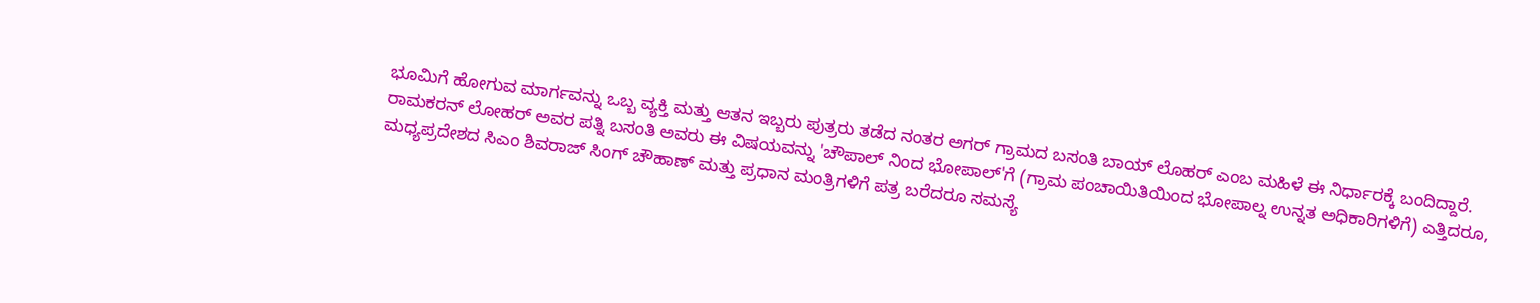ಭೂಮಿಗೆ ಹೋಗುವ ಮಾರ್ಗವನ್ನು ಒಬ್ಬ ವ್ಯಕ್ತಿ ಮತ್ತು ಆತನ ಇಬ್ಬರು ಪುತ್ರರು ತಡೆದ ನಂತರ ಅಗರ್ ಗ್ರಾಮದ ಬಸಂತಿ ಬಾಯ್ ಲೊಹರ್ ಎಂಬ ಮಹಿಳೆ ಈ ನಿರ್ಧಾರಕ್ಕೆ ಬಂದಿದ್ದಾರೆ.
ರಾಮಕರನ್ ಲೋಹರ್ ಅವರ ಪತ್ನಿ ಬಸಂತಿ ಅವರು ಈ ವಿಷಯವನ್ನು 'ಚೌಪಾಲ್ ನಿಂದ ಭೋಪಾಲ್'ಗೆ (ಗ್ರಾಮ ಪಂಚಾಯಿತಿಯಿಂದ ಭೋಪಾಲ್ನ ಉನ್ನತ ಅಧಿಕಾರಿಗಳಿಗೆ) ಎತ್ತಿದರೂ, ಮಧ್ಯಪ್ರದೇಶದ ಸಿಎಂ ಶಿವರಾಜ್ ಸಿಂಗ್ ಚೌಹಾಣ್ ಮತ್ತು ಪ್ರಧಾನ ಮಂತ್ರಿಗಳಿಗೆ ಪತ್ರ ಬರೆದರೂ ಸಮಸ್ಯೆ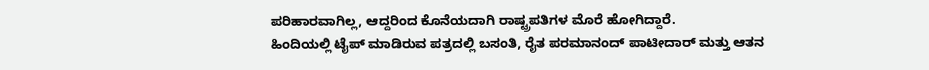ಪರಿಹಾರವಾಗಿಲ್ಲ, ಆದ್ದರಿಂದ ಕೊನೆಯದಾಗಿ ರಾಷ್ಟ್ರಪತಿಗಳ ಮೊರೆ ಹೋಗಿದ್ದಾರೆ.
ಹಿಂದಿಯಲ್ಲಿ ಟೈಪ್ ಮಾಡಿರುವ ಪತ್ರದಲ್ಲಿ ಬಸಂತಿ, ರೈತ ಪರಮಾನಂದ್ ಪಾಟೀದಾರ್ ಮತ್ತು ಆತನ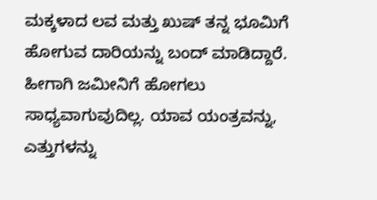ಮಕ್ಕಳಾದ ಲವ ಮತ್ತು ಖುಷ್ ತನ್ನ ಭೂಮಿಗೆ ಹೋಗುವ ದಾರಿಯನ್ನು ಬಂದ್ ಮಾಡಿದ್ದಾರೆ. ಹೀಗಾಗಿ ಜಮೀನಿಗೆ ಹೋಗಲು ಸಾಧ್ಯವಾಗುವುದಿಲ್ಲ. ಯಾವ ಯಂತ್ರವನ್ನು, ಎತ್ತುಗಳನ್ನು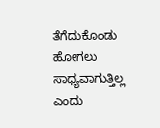ತೆಗೆದುಕೊಂಡು ಹೋಗಲು ಸಾಧ್ಯವಾಗುತ್ತಿಲ್ಲ ಎಂದು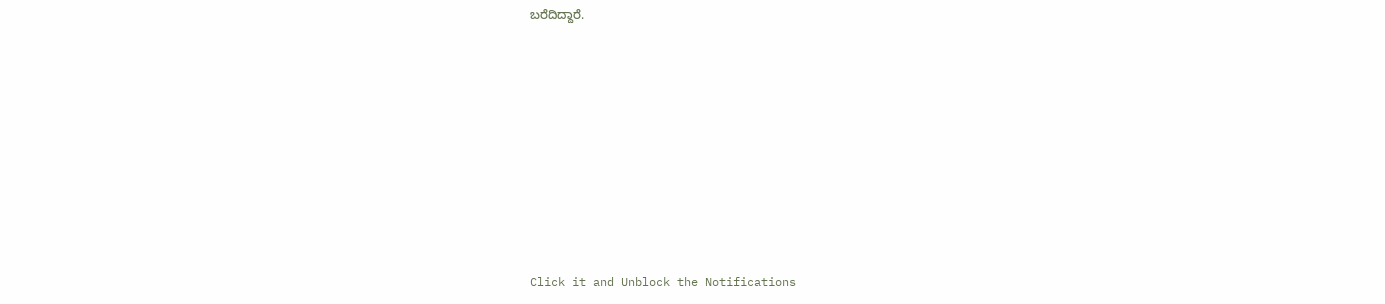ಬರೆದಿದ್ದಾರೆ.












Click it and Unblock the Notifications